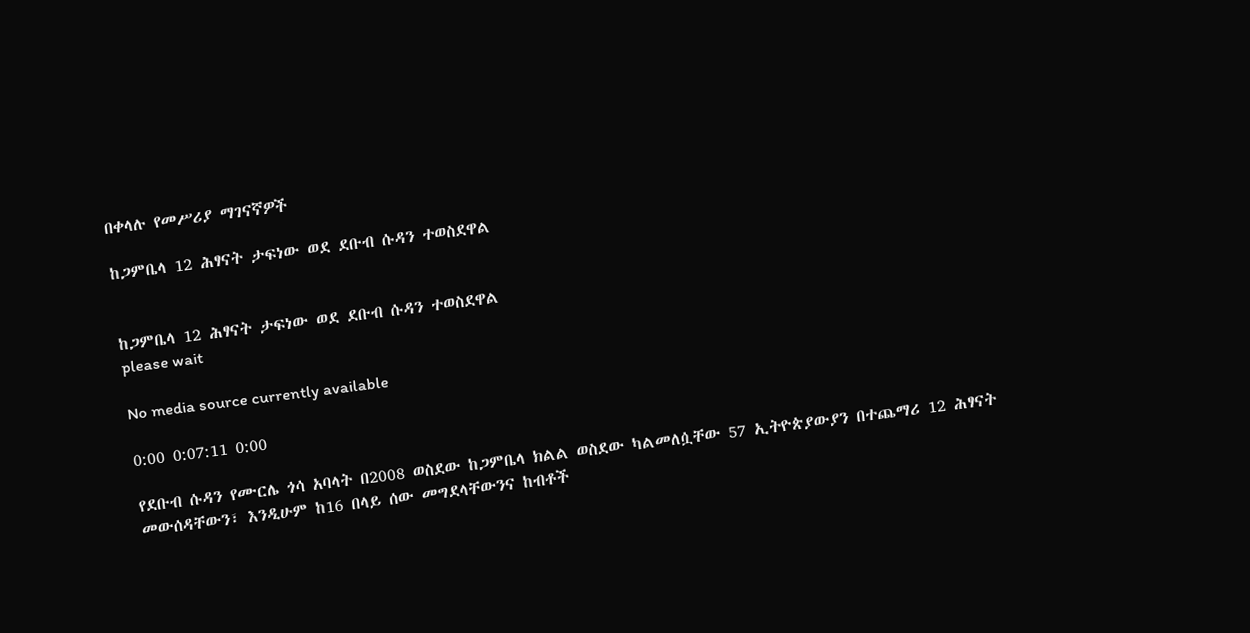በቀላሉ የመሥሪያ ማገናኛዎች

ከጋምቤላ 12 ሕፃናት ታፍነው ወደ ደቡብ ሱዳን ተወስደዋል


ከጋምቤላ 12 ሕፃናት ታፍነው ወደ ደቡብ ሱዳን ተወስደዋል
please wait

No media source currently available

0:00 0:07:11 0:00

የደቡብ ሱዳን የሙርሌ ጎሳ አባላት በ2008 ወስደው ከጋምቤላ ክልል ወስደው ካልመለሷቸው 57 ኢትዮጵያውያን በተጨማሪ 12 ሕፃናት መውሰዳቸውን፣ እንዲሁም ከ16 በላይ ሰው መግደላቸውንና ከብቶች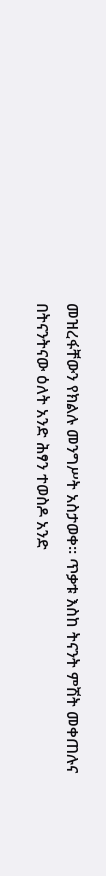መዝረፋቸውን የክልሉ መንግሥት አስታወቀ። ጥቃቱ እስከ ትናንት ምሽት መቀጠሉና በትናንትናው ዕለት አንድ ሕፃን ተወስዶ አንድ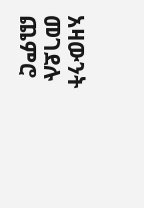አዛውንት መገደሉ ጨምሮ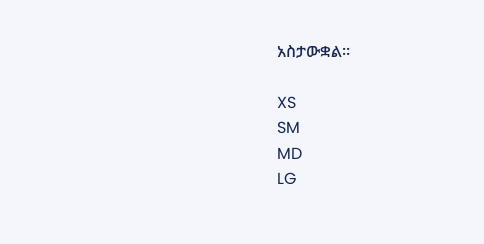አስታውቋል።

XS
SM
MD
LG